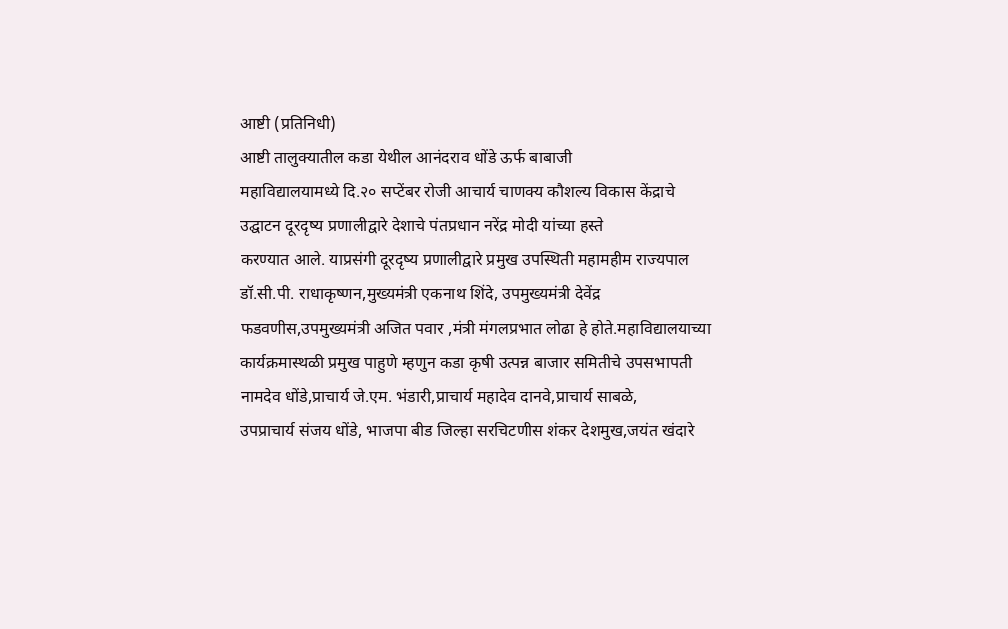आष्टी (प्रतिनिधी)
आष्टी तालुक्यातील कडा येथील आनंदराव धोंडे ऊर्फ बाबाजी
महाविद्यालयामध्ये दि.२० सप्टेंबर रोजी आचार्य चाणक्य कौशल्य विकास केंद्राचे
उद्घाटन दूरदृष्य प्रणालीद्वारे देशाचे पंतप्रधान नरेंद्र मोदी यांच्या हस्ते
करण्यात आले. याप्रसंगी दूरदृष्य प्रणालीद्वारे प्रमुख उपस्थिती महामहीम राज्यपाल
डॉ.सी.पी. राधाकृष्णन,मुख्यमंत्री एकनाथ शिंदे, उपमुख्यमंत्री देवेंद्र
फडवणीस,उपमुख्यमंत्री अजित पवार ,मंत्री मंगलप्रभात लोढा हे होते.महाविद्यालयाच्या
कार्यक्रमास्थळी प्रमुख पाहुणे म्हणुन कडा कृषी उत्पन्न बाजार समितीचे उपसभापती
नामदेव धोंडे,प्राचार्य जे.एम. भंडारी,प्राचार्य महादेव दानवे,प्राचार्य साबळे,
उपप्राचार्य संजय धोंडे, भाजपा बीड जिल्हा सरचिटणीस शंकर देशमुख,जयंत खंदारे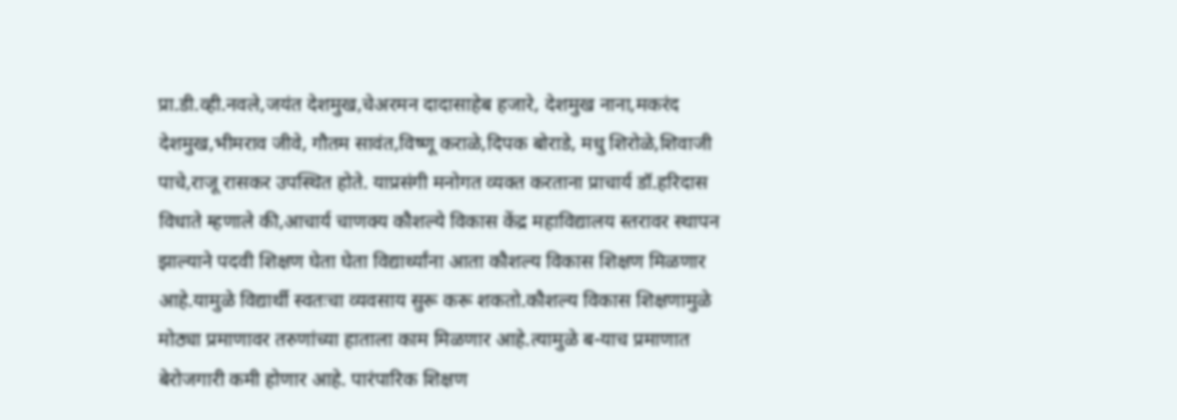प्रा.डी.व्ही.नवले,जयंत देशमुख,चेअरमन दादासाहेब हजारे, देशमुख नाना,मकरंद
देशमुख,भीमराव जीवे, गौतम सावंत,विष्णू कराळे,दिपक बोराडे, मधु शिरोळे,शिवाजी
पाचे,राजू रासकर उपस्थित होते. याप्रसंगी मनोगत व्यक्त करताना प्राचार्य डॉ.हरिदास
विधाते म्हणाले की,आचार्य चाणक्य कौशल्ये विकास केंद्र महाविद्यालय स्तरावर स्थापन
झाल्याने पदवी शिक्षण घेता घेता विद्यार्थ्यांना आता कौशल्य विकास शिक्षण मिळणार
आहे.यामुळे विद्यार्थी स्वतःचा व्यवसाय सुरू करू शकतो.कौशल्य विकास शिक्षणामुळे
मोठ्या प्रमाणावर तरुणांच्या हाताला काम मिळणार आहे.त्यामुळे ब-याच प्रमाणात
बेरोजगारी कमी होणार आहे. पारंपारिक शिक्षण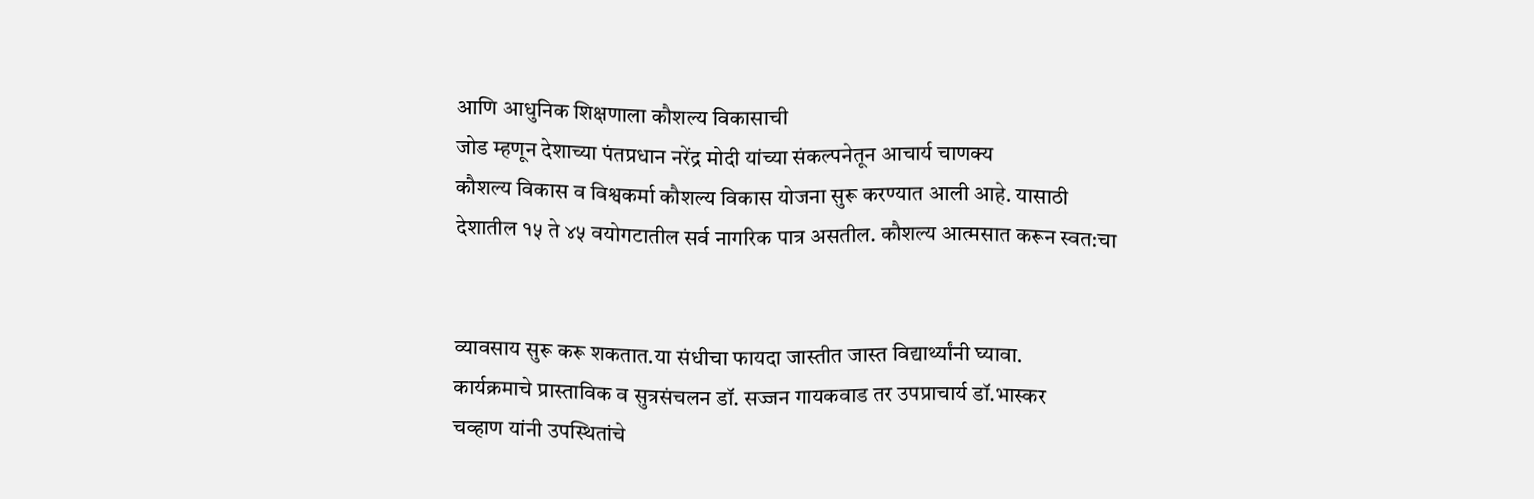आणि आधुनिक शिक्षणाला कौशल्य विकासाची
जोड म्हणून देशाच्या पंतप्रधान नरेंद्र मोदी यांच्या संकल्पनेतून आचार्य चाणक्य
कौशल्य विकास व विश्वकर्मा कौशल्य विकास योजना सुरू करण्यात आली आहे. यासाठी
देशातील १५ ते ४५ वयोगटातील सर्व नागरिक पात्र असतील. कौशल्य आत्मसात करून स्वत:चा


व्यावसाय सुरू करू शकतात.या संधीचा फायदा जास्तीत जास्त विद्यार्थ्यांनी घ्यावा.
कार्यक्रमाचे प्रास्ताविक व सुत्रसंचलन डॉ. सज्जन गायकवाड तर उपप्राचार्य डॉ.भास्कर
चव्हाण यांनी उपस्थितांचे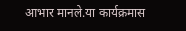आभार मानले.या कार्यक्रमास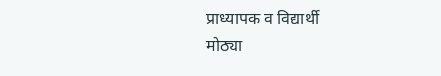प्राध्यापक व विद्यार्थी
मोठ्या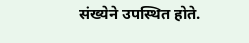संख्येने उपस्थित होते.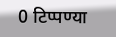0 टिप्पण्या